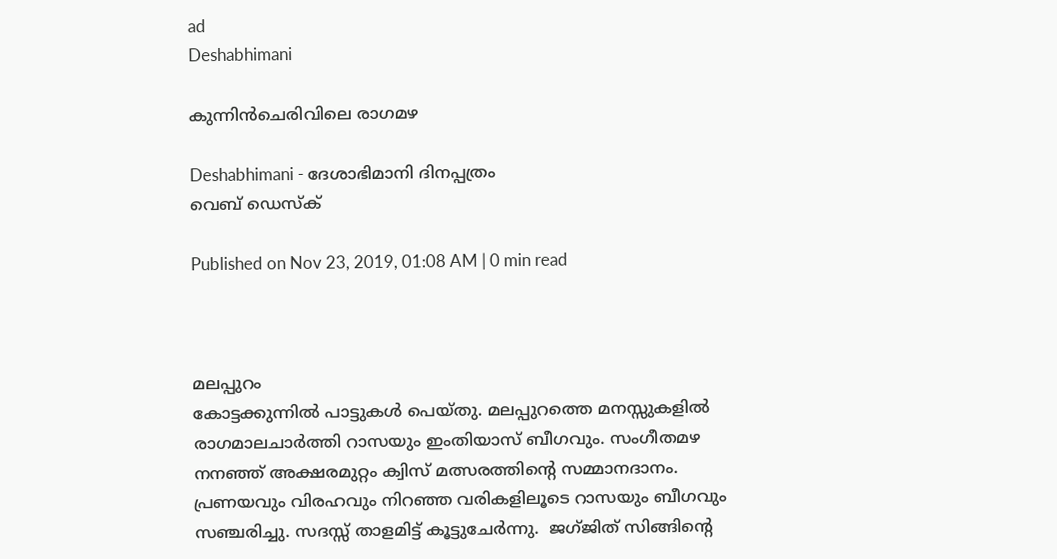ad
Deshabhimani

കുന്നിൻചെരിവിലെ രാഗമഴ

Deshabhimani - ദേശാഭിമാനി ദിനപ്പത്രം
വെബ് ഡെസ്ക്

Published on Nov 23, 2019, 01:08 AM | 0 min read



മലപ്പുറം
കോട്ടക്കുന്നിൽ പാട്ടുകൾ പെയ്‌തു. മലപ്പുറത്തെ മനസ്സുകളിൽ രാഗമാലചാർത്തി റാസയും ഇംതിയാസ്‌ ബീഗവും. സംഗീതമഴ നനഞ്ഞ്‌ അക്ഷരമുറ്റം ക്വിസ്‌ മത്സരത്തിന്റെ സമ്മാനദാനം.
പ്രണയവും വിരഹവും നിറഞ്ഞ വരികളിലൂടെ റാസയും ബീഗവും സഞ്ചരിച്ചു. സദസ്സ്‌ താളമിട്ട്‌ കൂട്ടുചേർന്നു.  ജഗ്‌ജിത്‌ സിങ്ങിന്റെ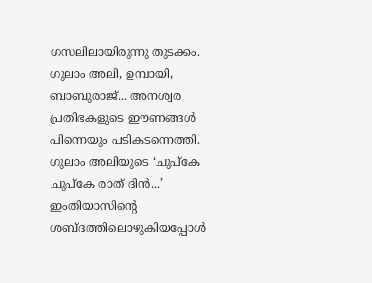ഗസലിലായിരുന്നു തുടക്കം. ഗുലാം അലി, ഉമ്പായി, ബാബുരാജ്‌... അനശ്വര പ്രതിഭകളുടെ ഈണങ്ങൾ പിന്നെയും പടികടന്നെത്തി. ഗുലാം അലിയുടെ ‘ചുപ്‌കേ ചുപ്‌കേ രാത്‌ ദിൻ...’ ഇംതിയാസിന്റെ ശബ്ദത്തിലൊഴുകിയപ്പോൾ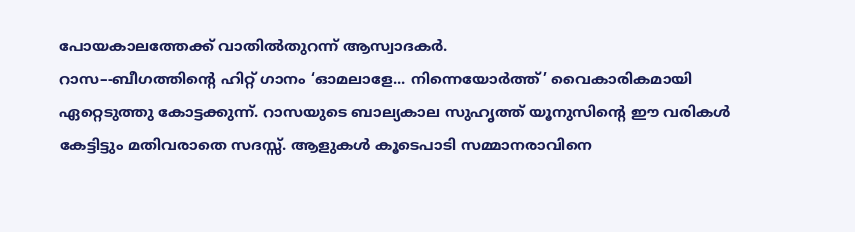പോയകാലത്തേക്ക്‌ വാതിൽതുറന്ന്‌ ആസ്വാദകർ.
റാസ–-ബീഗത്തിന്റെ ഹിറ്റ്‌ ഗാനം ‘ഓമലാളേ... നിന്നെയോർത്ത്‌’ വൈകാരികമായി ഏറ്റെടുത്തു കോട്ടക്കുന്ന്‌. റാസയുടെ ബാല്യകാല സുഹൃത്ത്‌ യൂനുസിന്റെ ഈ വരികൾ കേട്ടിട്ടും മതിവരാതെ സദസ്സ്‌. ആളുകൾ കൂടെപാടി സമ്മാനരാവിനെ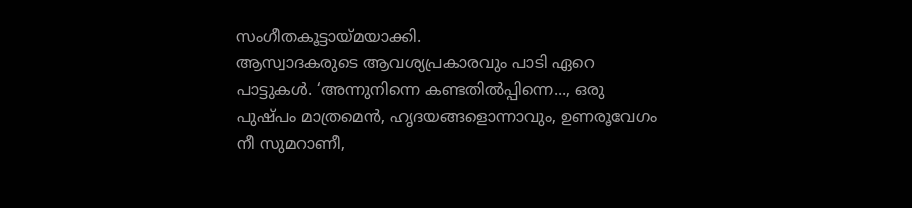സംഗീതകൂട്ടായ്‌മയാക്കി.
ആസ്വാദകരുടെ ആവശ്യപ്രകാരവും പാടി ഏറെ പാട്ടുകൾ. ‘അന്നുനിന്നെ കണ്ടതിൽപ്പിന്നെ..., ഒരു പുഷ്പം മാത്രമെൻ, ഹൃദയങ്ങളൊന്നാവും, ഉണരൂവേഗം നീ സുമറാണീ,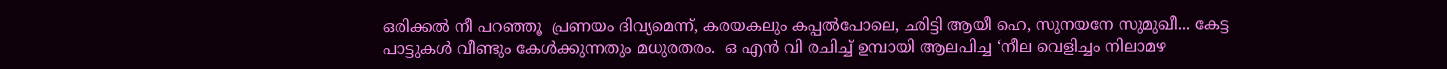ഒരിക്കൽ നീ പറഞ്ഞൂ  പ്രണയം ദിവ്യമെന്ന്, കരയകലും കപ്പൽപോലെ, ഛിട്ടി ആയീ ഹെ, സുനയനേ സുമുഖീ... കേട്ട പാട്ടുകൾ വീണ്ടും കേൾക്കുന്നതും മധുരതരം.  ഒ എൻ വി രചിച്ച്‌ ഉമ്പായി ആലപിച്ച ‘നീല വെളിച്ചം നിലാമഴ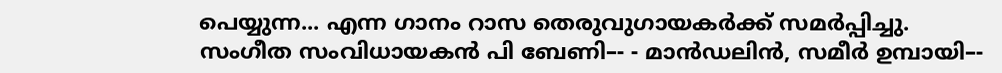പെയ്യുന്ന... എന്ന ഗാനം റാസ തെരുവുഗായകർക്ക്‌ സമർപ്പിച്ചു.
സംഗീത സംവിധായകൻ പി ബേണി–- - മാൻഡലിൻ, സമീർ ഉമ്പായി–-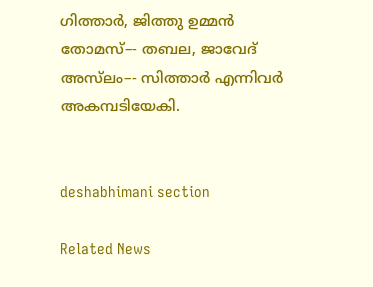ഗിത്താർ, ജിത്തു ഉമ്മൻ തോമസ്‌–- തബല, ജാവേദ്‌ അസ്‌ലം–- സിത്താർ എന്നിവർ അകമ്പടിയേകി.


deshabhimani section

Related News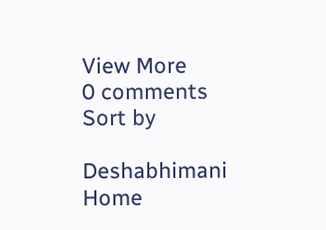View More
0 comments
Sort by

Deshabhimani
Home